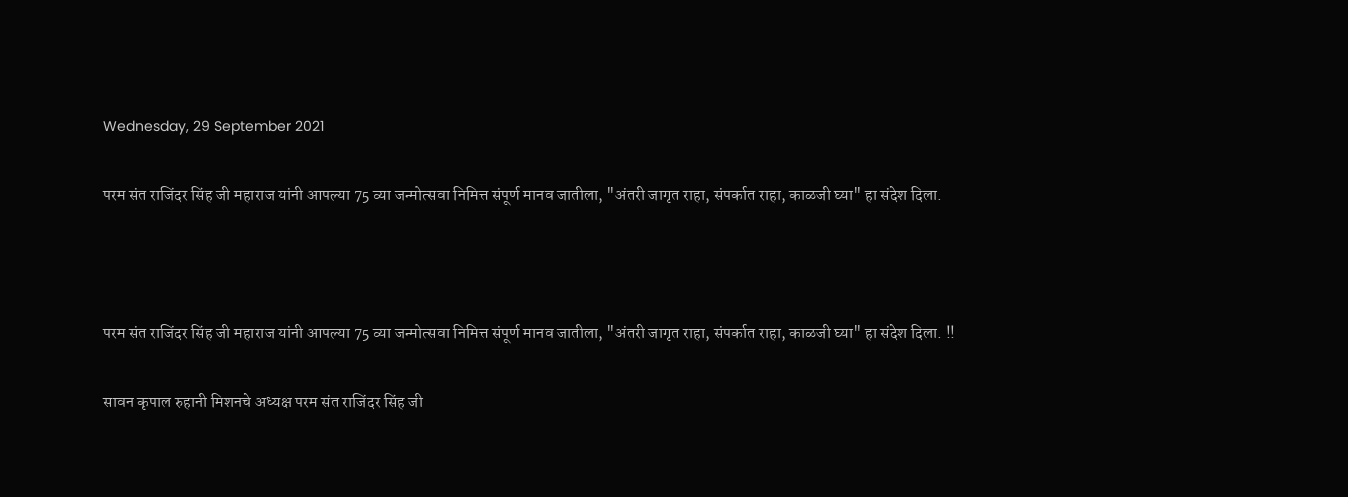Wednesday, 29 September 2021

परम संत राजिंदर सिंह जी महाराज यांनी आपल्या 75 व्या जन्मोत्सवा निमित्त संपूर्ण मानव जातीला, "अंतरी जागृत राहा, संपर्कात राहा, काळजी घ्या" हा संदेश दिला.



परम संत राजिंदर सिंह जी महाराज यांनी आपल्या 75 व्या जन्मोत्सवा निमित्त संपूर्ण मानव जातीला, "अंतरी जागृत राहा, संपर्कात राहा, काळजी घ्या" हा संदेश दिला. !!

सावन कृपाल रुहानी मिशनचे अध्यक्ष परम संत राजिंदर सिंह जी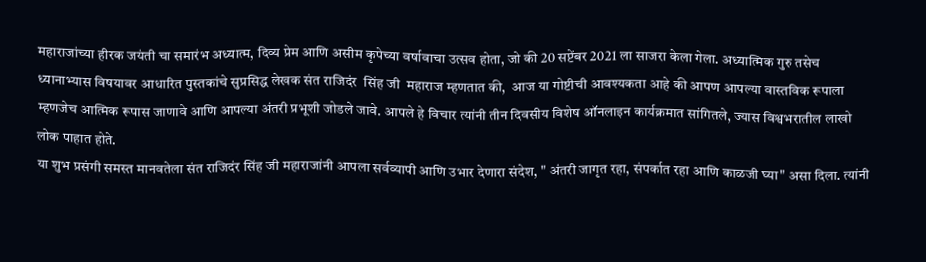महाराजांच्या हीरक जयंती चा समारंभ अध्यात्म, दिव्य प्रेम आणि असीम कृपेच्या वर्षावाचा उत्सव होता, जो की 20 सप्टेंबर 2021 ला साजरा केला गेला. अध्यात्मिक गुरु तसेच ध्यानाभ्यास विषयावर आधारित पुस्तकांचे सुप्रसिद्ध लेखक संत राजिदंर  सिंह जी  महाराज म्हणतात की,  आज या गोष्टीची आवश्यकता आहे की आपण आपल्या वास्तविक रूपाला म्हणजेच आत्मिक रूपास जाणावे आणि आपल्या अंतरी प्रभूशी जोडले जावे. आपले हे विचार त्यांनी तीन दिवसीय विशेष ऑनलाइन कार्यक्रमात सांगितले, ज्यास विश्वभरातील लाखो लोक पाहात होते.
या शुभ प्रसंगी समस्त मानवतेला संत राजिदंर सिंह जी महाराजांनी आपला सर्वव्यापी आणि उभार देणारा संदेश, " अंतरी जागृत रहा, संपर्कात रहा आणि काळजी घ्या" असा दिला. त्यांनी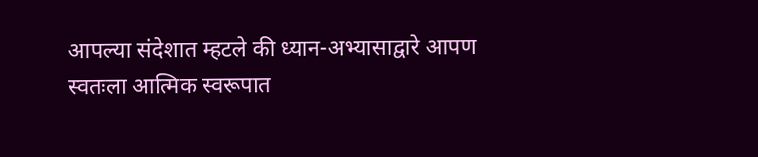आपल्या संदेशात म्हटले की ध्यान-अभ्यासाद्वारे आपण स्वतःला आत्मिक स्वरूपात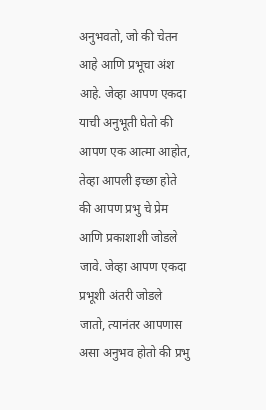अनुभवतो, जो की चेतन आहे आणि प्रभूचा अंश आहे. जेव्हा आपण एकदा याची अनुभूती घेतो की आपण एक आत्मा आहोत, तेव्हा आपली इच्छा होते की आपण प्रभु चे प्रेम आणि प्रकाशाशी जोडले जावे. जेव्हा आपण एकदा प्रभूशी अंतरी जोडले जातो, त्यानंतर आपणास असा अनुभव होतो की प्रभु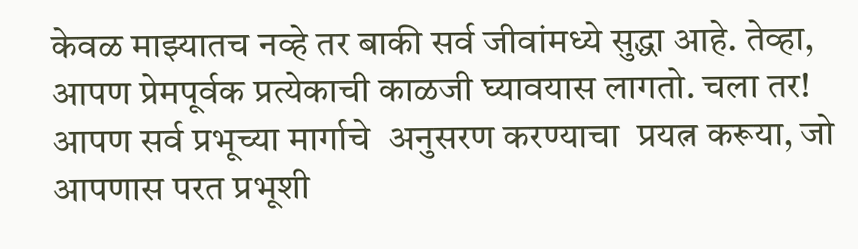केवळ माझ्यातच नव्हे तर बाकी सर्व जीवांमध्ये सुद्धा आहे. तेव्हा, आपण प्रेमपूर्वक प्रत्येकाची काळजी घ्यावयास लागतो. चला तर! आपण सर्व प्रभूच्या मार्गाचे  अनुसरण करण्याचा  प्रयत्न करूया, जो आपणास परत प्रभूशी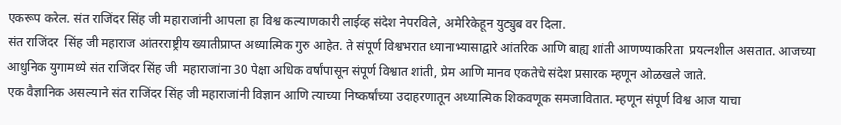एकरूप करेल. संत राजिंदर सिंह जी महाराजांनी आपला हा विश्व कल्याणकारी लाईव्ह संदेश नेपरविले, अमेरिकेहून युट्युब वर दिला.
संत राजिंदर  सिंह जी महाराज आंतरराष्ट्रीय ख्यातीप्राप्त अध्यात्मिक गुरु आहेत. ते संपूर्ण विश्वभरात ध्यानाभ्यासाद्वारे आंतरिक आणि बाह्य शांती आणण्याकरिता  प्रयत्नशील असतात. आजच्या आधुनिक युगामध्ये संत राजिंदर सिंह जी  महाराजांना 30 पेक्षा अधिक वर्षांपासून संपूर्ण विश्वात शांती, प्रेम आणि मानव एकतेचे संदेश प्रसारक म्हणून ओळखले जाते.
एक वैज्ञानिक असल्याने संत राजिंदर सिंह जी महाराजांनी विज्ञान आणि त्याच्या निष्कर्षांच्या उदाहरणातून अध्यात्मिक शिकवणूक समजावितात. म्हणून संपूर्ण विश्व आज याचा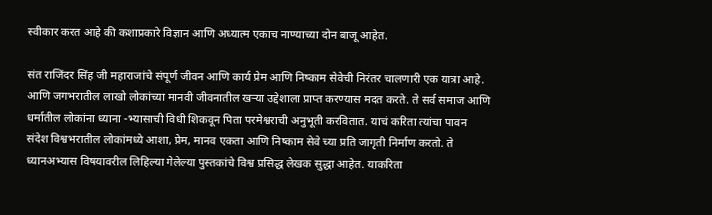स्वीकार करत आहे की कशाप्रकारे विज्ञान आणि अध्यात्म एकाच नाण्याच्या दोन बाजू आहेत.

संत राजिंदर सिंह जी महाराजांचे संपूर्ण जीवन आणि कार्य प्रेम आणि निष्काम सेवेची निरंतर चालणारी एक यात्रा आहे. आणि जगभरातील लाखो लोकांच्या मानवी जीवनातील खऱ्या उद्देशाला प्राप्त करण्यास मदत करते. ते सर्व समाज आणि धर्मातील लोकांना ध्याना -भ्यासाची विधी शिकवून पिता परमेश्वराची अनुभूती करवितात. याचं करिता त्यांचा पावन संदेश विश्वभरातील लोकांमध्ये आशा, प्रेम, मानव एकता आणि निष्काम सेवे च्या प्रति जागृती निर्माण करतो. ते ध्यानअभ्यास विषयावरील लिहिल्या गेलेल्या पुस्तकांचे विश्व प्रसिद्ध लेखक सुद्धा आहेत. याकरिता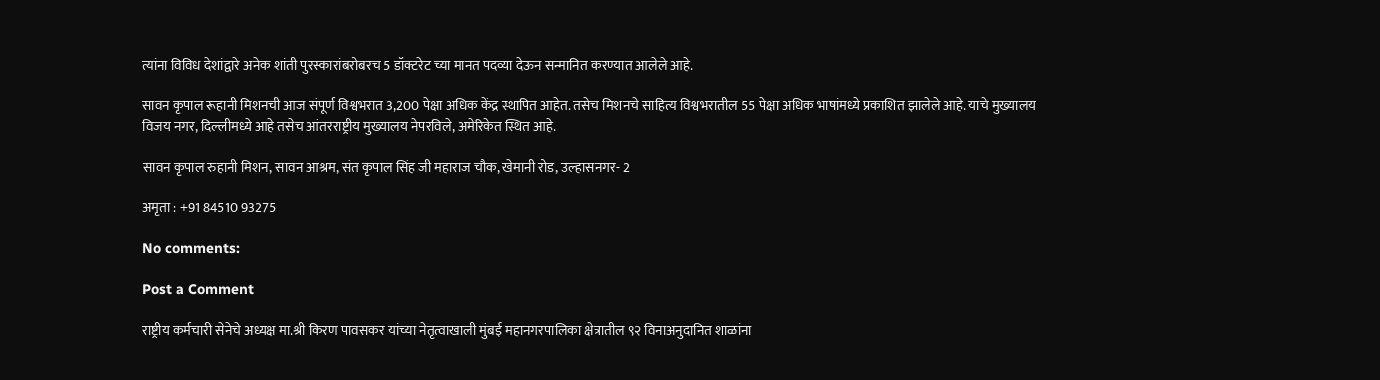त्यांना विविध देशांद्वारे अनेक शांती पुरस्कारांबरोबरच 5 डॉक्टरेट च्या मानत पदव्या देऊन सन्मानित करण्यात आलेले आहे.

सावन कृपाल रूहानी मिशनची आज संपूर्ण विश्वभरात 3,200 पेक्षा अधिक केंद्र स्थापित आहेत. तसेच मिशनचे साहित्य विश्वभरातील 55 पेक्षा अधिक भाषांमध्ये प्रकाशित झालेले आहे. याचे मुख्यालय विजय नगर, दिल्लीमध्ये आहे तसेच आंतरराष्ट्रीय मुख्यालय नेपरविले, अमेरिकेत स्थित आहे.

सावन कृपाल रुहानी मिशन, सावन आश्रम, संत कृपाल सिंह जी महाराज चौक, खेमानी रोड, उल्हासनगर- 2

अमृता : +91 84510 93275

No comments:

Post a Comment

राष्ट्रीय कर्मचारी सेनेचे अध्यक्ष मा.श्री किरण पावसकर यांच्या नेतृत्वाखाली मुंबई महानगरपालिका क्षेत्रातील ९२ विनाअनुदानित शाळांना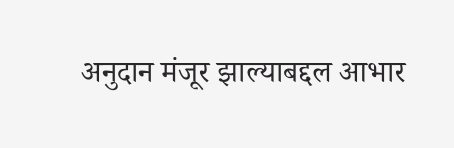अनुदान मंजूर झाल्याबद्दल आभार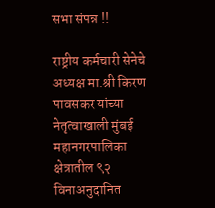सभा संपन्न !!

राष्ट्रीय कर्मचारी सेनेचे अध्यक्ष मा.श्री किरण पावसकर यांच्या नेतृत्वाखाली मुंबई महानगरपालिका क्षेत्रातील ९२ विनाअनुदानित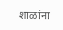शाळांना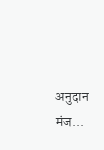अनुदान मंज...